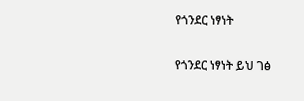የጎንደር ነፃነት

የጎንደር ነፃነት ይህ ገፅ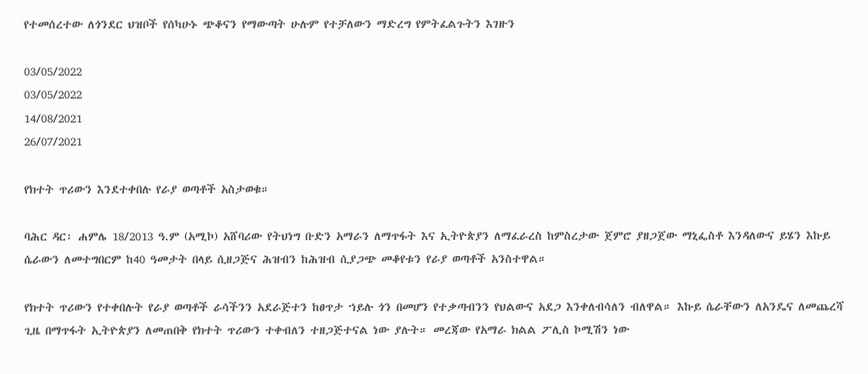የተመሰረተው ለጎንደር ህዝቦች የሰካሁኑ ጭቆናን የማውጣት ሁሉም የተቻለውን ማድረግ የምትፈልጉትን እገዙን

03/05/2022
03/05/2022
14/08/2021
26/07/2021

የክተት ጥሪውን እንደተቀበሉ የራያ ወጣቶች አስታወቁ።

ባሕር ዳር፡ ሐምሌ 18/2013 ዓ.ም (አሚኮ) አሸባሪው የትህነግ ቡድን አማራን ለማጥፋት እና ኢትዮጵያን ለማፈራረስ ከምስረታው ጀምሮ ያዘጋጀው ማኒፌስቶ እንዳለውና ይሄን እኩይ ሴራውን ለመተግበርም ከ40 ዓመታት በላይ ሲዘጋጅና ሕዝብን ከሕዝብ ሲያጋጭ መቆየቱን የራያ ወጣቶች አንስተዋል።

የክተት ጥሪውን የተቀበሉት የራያ ወጣቶች ራሳችንን አደራጅተን ከፀጥታ ኀይሉ ጎን በመሆን የተቃጣብንን የህልውና አደጋ እንቀለብሳለን ብለዋል። እኩይ ሴራቸውን ለአንዴና ለመጨረሻ ጊዜ በማጥፋት ኢትዮጵያን ለመጠበቅ የክተት ጥሪውን ተቀብለን ተዘጋጅተናል ነው ያሉት። መረጃው የአማራ ክልል ፖሊስ ኮሚሽን ነው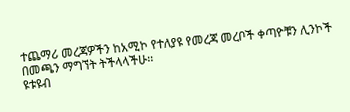ተጨማሪ መረጃዎችን ከአሚኮ የተለያዩ የመረጃ መረቦች ቀጣዮቹን ሊንኮች በመጫን ማግኘት ትችላላችሁ፡፡
ዩቱዩብ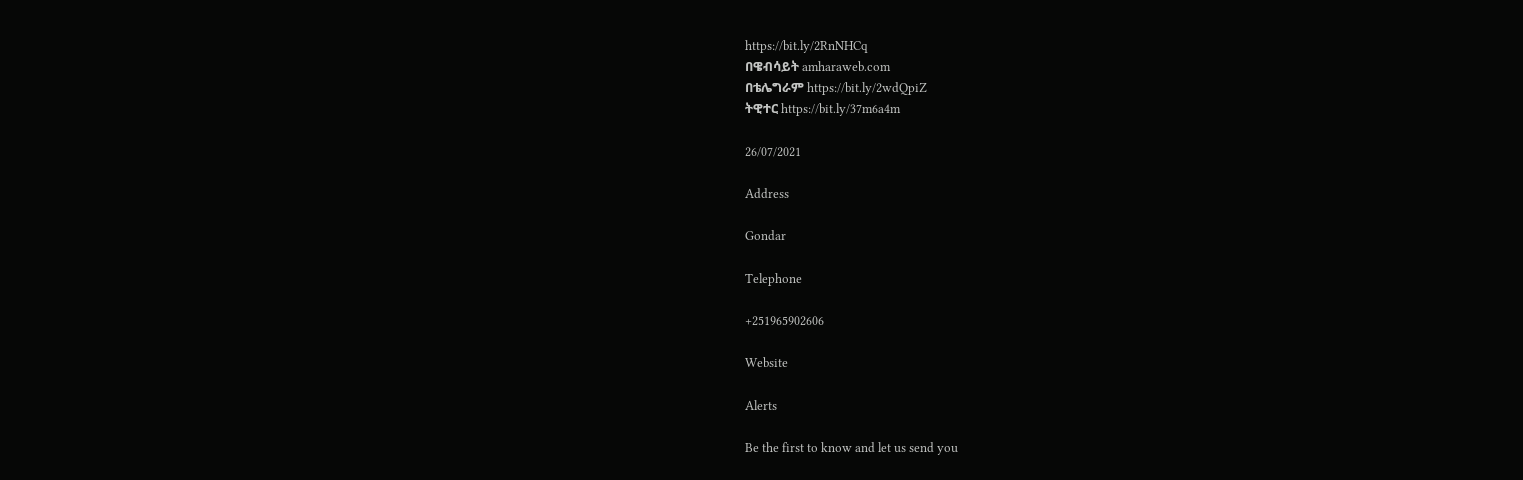https://bit.ly/2RnNHCq
በዌብሳይት amharaweb.com
በቴሌግራም https://bit.ly/2wdQpiZ
ትዊተር https://bit.ly/37m6a4m

26/07/2021

Address

Gondar

Telephone

+251965902606

Website

Alerts

Be the first to know and let us send you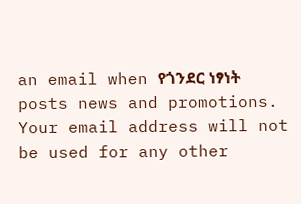an email when የጎንደር ነፃነት posts news and promotions. Your email address will not be used for any other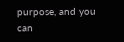purpose, and you can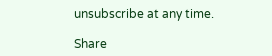unsubscribe at any time.

Share